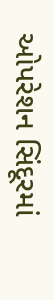ઓપરેશન સિંદૂરમાં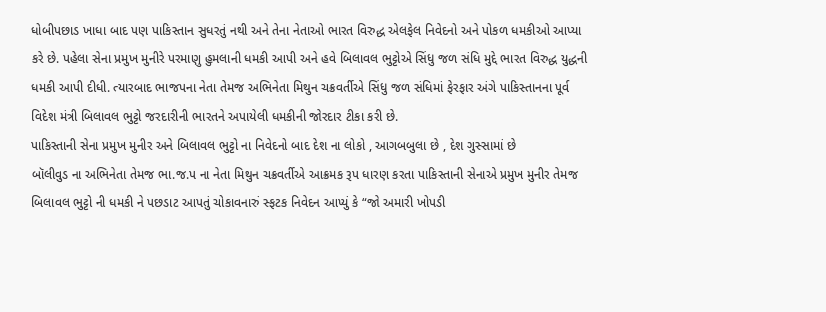ધોબીપછાડ ખાધા બાદ પણ પાકિસ્તાન સુધરતું નથી અને તેના નેતાઓ ભારત વિરુદ્ધ એલફેલ નિવેદનો અને પોકળ ધમકીઓ આપ્યા કરે છે. પહેલા સેના પ્રમુખ મુનીરે પરમાણુ હુમલાની ધમકી આપી અને હવે બિલાવલ ભુટ્ટોએ સિંધુ જળ સંધિ મુદ્દે ભારત વિરુદ્ધ યુદ્ધની ધમકી આપી દીધી. ત્યારબાદ ભાજપના નેતા તેમજ અભિનેતા મિથુન ચક્રવર્તીએ સિંધુ જળ સંધિમાં ફેરફાર અંગે પાકિસ્તાનના પૂર્વ વિદેશ મંત્રી બિલાવલ ભુટ્ટો જરદારીની ભારતને અપાયેલી ધમકીની જોરદાર ટીકા કરી છે.
પાકિસ્તાની સેના પ્રમુખ મુનીર અને બિલાવલ ભુટ્ટો ના નિવેદનો બાદ દેશ ના લોકો , આગબબુલા છે , દેશ ગુસ્સામાં છે
બૉલીવુડ ના અભિનેતા તેમજ ભા.જ.પ ના નેતા મિથુન ચક્રવર્તીએ આક્રમક રૂપ ધારણ કરતા પાકિસ્તાની સેનાએ પ્રમુખ મુનીર તેમજ બિલાવલ ભુટ્ટો ની ધમકી ને પછડાટ આપતું ચોકાવનારું સ્ફટક નિવેદન આપ્યું કે “જો અમારી ખોપડી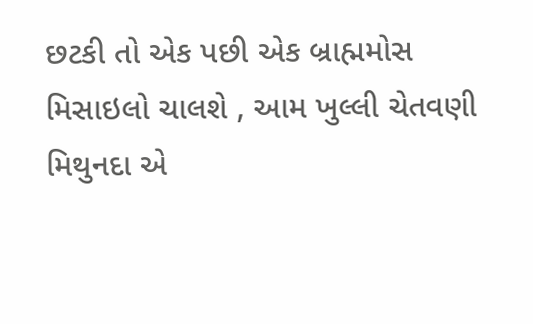છટકી તો એક પછી એક બ્રાહ્મમોસ મિસાઇલો ચાલશે , આમ ખુલ્લી ચેતવણી મિથુનદા એ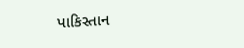પાકિસ્તાન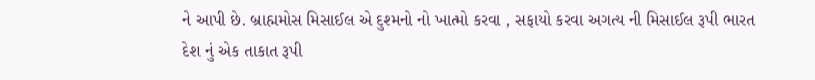ને આપી છે. બ્રાહ્મમોસ મિસાઈલ એ દુશ્મનો નો ખાત્મો કરવા , સફાયો કરવા અગત્ય ની મિસાઈલ રૂપી ભારત દેશ નું એક તાકાત રૂપી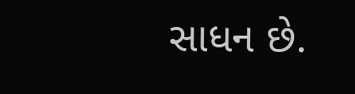સાધન છે.